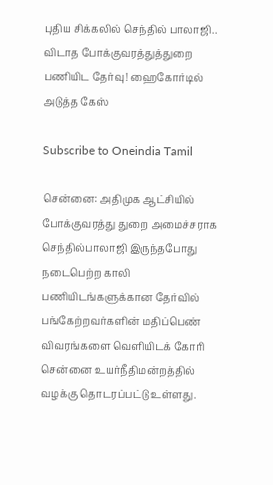புதிய சிக்கலில் செந்தில் பாலாஜி.. விடாத போக்குவரத்துத்துறை பணியிட தேர்வு! ஹைகோர்டில் அடுத்த கேஸ்

Subscribe to Oneindia Tamil

சென்னை: அதிமுக ஆட்சியில் போக்குவரத்து துறை அமைச்சராக செந்தில்பாலாஜி இருந்தபோது நடைபெற்ற காலி பணியிடங்களுக்கான தேர்வில் பங்கேற்றவர்களின் மதிப்பெண் விவரங்களை வெளியிடக் கோரி சென்னை உயர்நீதிமன்றத்தில் வழக்கு தொடரப்பட்டு உள்ளது.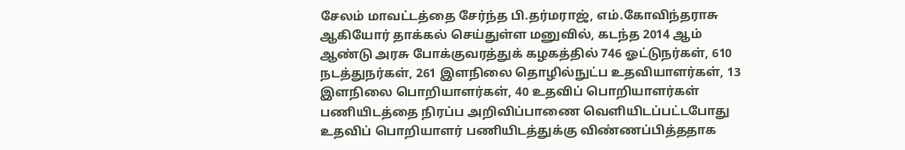சேலம் மாவட்டத்தை சேர்ந்த பி.தர்மராஜ், எம்.கோவிந்தராசு ஆகியோர் தாக்கல் செய்துள்ள மனுவில், கடந்த 2014 ஆம் ஆண்டு அரசு போக்குவரத்துக் கழகத்தில் 746 ஓட்டுநர்கள், 610 நடத்துநர்கள், 261 இளநிலை தொழில்நுட்ப உதவியாளர்கள், 13 இளநிலை பொறியாளர்கள், 40 உதவிப் பொறியாளர்கள் பணியிடத்தை நிரப்ப அறிவிப்பாணை வெளியிடப்பட்டபோது உதவிப் பொறியாளர் பணியிடத்துக்கு விண்ணப்பித்ததாக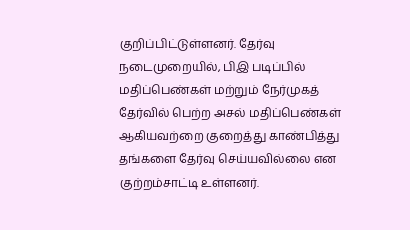குறிப்பிட்டுள்ளனர். தேர்வு நடைமுறையில், பிஇ படிப்பில் மதிப்பெண்கள் மற்றும் நேர்முகத் தேர்வில் பெற்ற அசல் மதிப்பெண்கள் ஆகியவற்றை குறைத்து காண்பித்து தங்களை தேர்வு செய்யவில்லை என குற்றம்சாட்டி உள்ளனர்.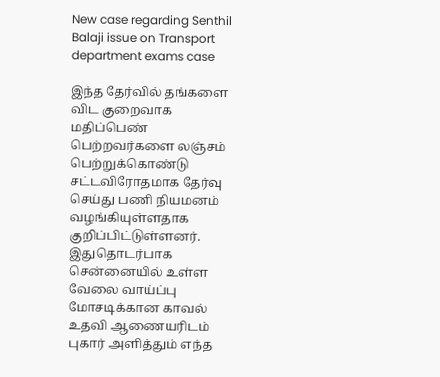New case regarding Senthil Balaji issue on Transport department exams case

இந்த தேர்வில் தங்களை விட குறைவாக மதிப்பெண் பெற்றவர்களை லஞ்சம் பெற்றுக்கொண்டு சட்டவிரோதமாக தேர்வு செய்து பணி நியமனம் வழங்கியுள்ளதாக குறிப்பிட்டுள்ளனர். இதுதொடர்பாக சென்னையில் உள்ள வேலை வாய்ப்பு மோசடிக்கான காவல் உதவி ஆணையரிடம் புகார் அளித்தும் எந்த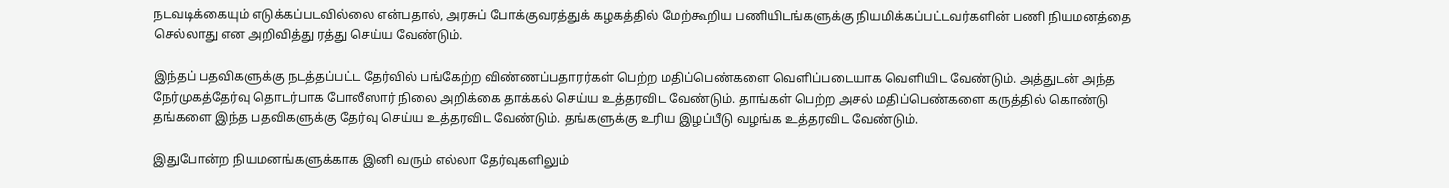நடவடிக்கையும் எடுக்கப்படவில்லை என்பதால், அரசுப் போக்குவரத்துக் கழகத்தில் மேற்கூறிய பணியிடங்களுக்கு நியமிக்கப்பட்டவர்களின் பணி நியமனத்தை செல்லாது என அறிவித்து ரத்து செய்ய வேண்டும்.

இந்தப் பதவிகளுக்கு நடத்தப்பட்ட தேர்வில் பங்கேற்ற விண்ணப்பதாரர்கள் பெற்ற மதிப்பெண்களை வெளிப்படையாக வெளியிட வேண்டும். அத்துடன் அந்த நேர்முகத்தேர்வு தொடர்பாக போலீஸார் நிலை அறிக்கை தாக்கல் செய்ய உத்தரவிட வேண்டும். தாங்கள் பெற்ற அசல் மதிப்பெண்களை கருத்தில் கொண்டு தங்களை இந்த பதவிகளுக்கு தேர்வு செய்ய உத்தரவிட வேண்டும். தங்களுக்கு உரிய இழப்பீடு வழங்க உத்தரவிட வேண்டும்.

இதுபோன்ற நியமனங்களுக்காக இனி வரும் எல்லா தேர்வுகளிலும்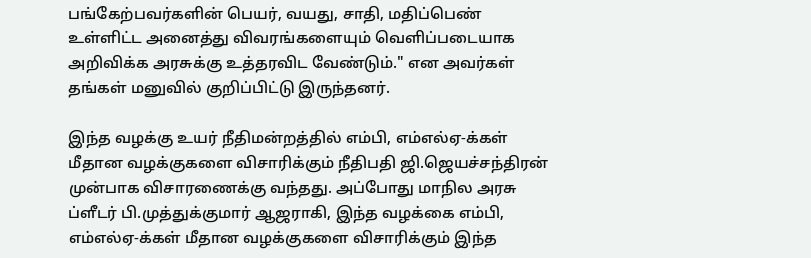பங்கேற்பவர்களின் பெயர், வயது, சாதி, மதிப்பெண் உள்ளிட்ட அனைத்து விவரங்களையும் வெளிப்படையாக அறிவிக்க அரசுக்கு உத்தரவிட வேண்டும்." என அவர்கள் தங்கள் மனுவில் குறிப்பிட்டு இருந்தனர்.

இந்த வழக்கு உயர் நீதிமன்றத்தில் எம்பி, எம்எல்ஏ-க்கள் மீதான வழக்குகளை விசாரிக்கும் நீதிபதி ஜி.ஜெயச்சந்திரன் முன்பாக விசாரணைக்கு வந்தது. அப்போது மாநில அரசு ப்ளீடர் பி.முத்துக்குமார் ஆஜராகி, இந்த வழக்கை எம்பி, எம்எல்ஏ-க்கள் மீதான வழக்குகளை விசாரிக்கும் இந்த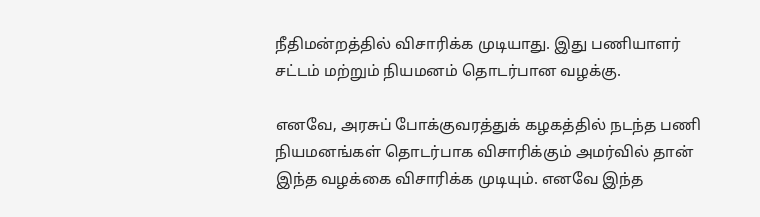நீதிமன்றத்தில் விசாரிக்க முடியாது. இது பணியாளர் சட்டம் மற்றும் நியமனம் தொடர்பான வழக்கு.

எனவே, அரசுப் போக்குவரத்துக் கழகத்தில் நடந்த பணி நியமனங்கள் தொடர்பாக விசாரிக்கும் அமர்வில் தான் இந்த வழக்கை விசாரிக்க முடியும். எனவே இந்த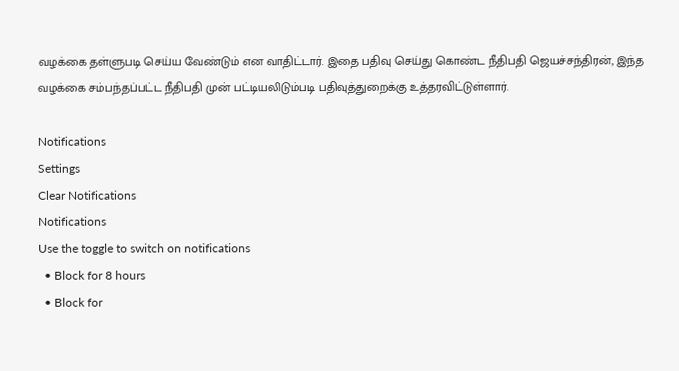வழக்கை தள்ளுபடி செய்ய வேண்டும் என வாதிட்டார். இதை பதிவு செய்து கொண்ட நீதிபதி ஜெயச்சந்திரன், இந்த வழக்கை சம்பந்தப்பட்ட நீதிபதி முன் பட்டியலிடும்படி பதிவுத்துறைக்கு உத்தரவிட்டுள்ளார்.

Notifications
Settings
Clear Notifications
Notifications
Use the toggle to switch on notifications
  • Block for 8 hours
  • Block for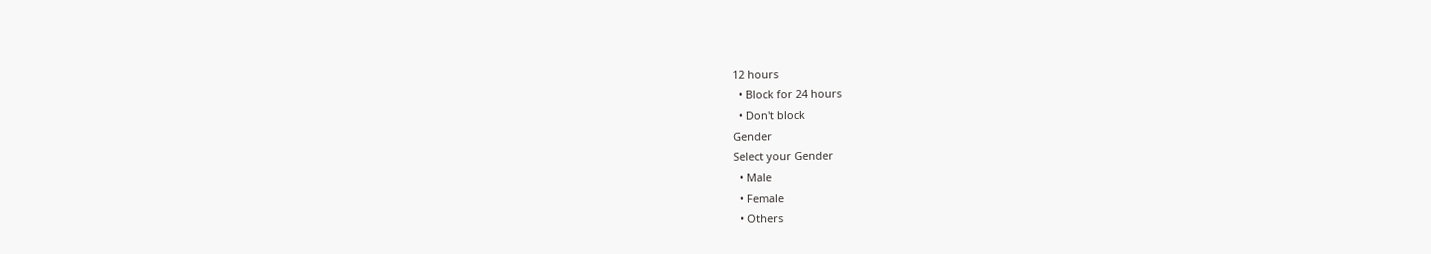12 hours
  • Block for 24 hours
  • Don't block
Gender
Select your Gender
  • Male
  • Female
  • Others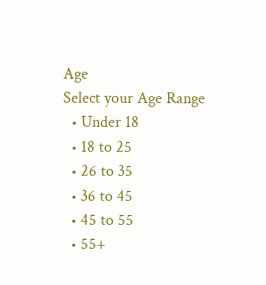Age
Select your Age Range
  • Under 18
  • 18 to 25
  • 26 to 35
  • 36 to 45
  • 45 to 55
  • 55+